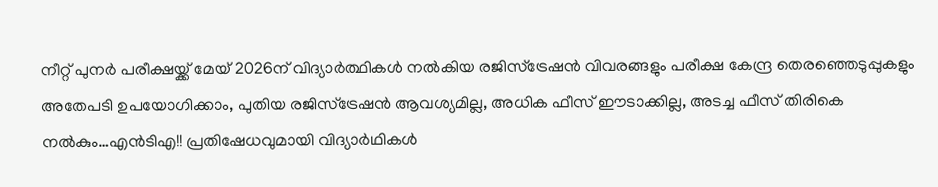നീറ്റ് പുനർ പരീക്ഷയ്ക്ക് മേയ് 2026ന് വിദ്യാർത്ഥികൾ നൽകിയ രജിസ്ട്രേഷൻ വിവരങ്ങളും പരീക്ഷ കേന്ദ്ര തെരഞ്ഞെടുപ്പുകളും അതേപടി ഉപയോഗിക്കാം, പുതിയ രജിസ്ട്രേഷൻ ആവശ്യമില്ല, അധിക ഫീസ് ഈടാക്കില്ല, അടച്ച ഫീസ് തിരികെ നൽകും…എൻടിഎ!! പ്രതിഷേധവുമായി വിദ്യാർഥികൾ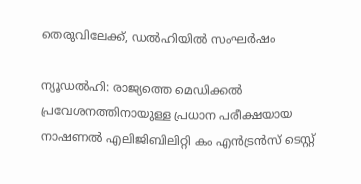തെരുവിലേക്ക്, ഡൽഹിയിൽ സംഘർഷം

ന്യൂഡൽഹി: രാജ്യത്തെ മെഡിക്കൽ പ്രവേശനത്തിനായുള്ള പ്രധാന പരീക്ഷയായ നാഷണൽ എലിജിബിലിറ്റി കം എൻട്രൻസ് ടെസ്റ്റ്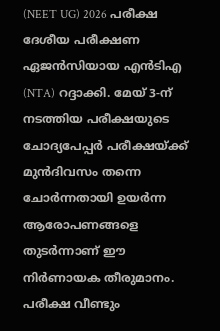(NEET UG) 2026 പരീക്ഷ ദേശീയ പരീക്ഷണ ഏജൻസിയായ എൻടിഎ (NTA) റദ്ദാക്കി. മേയ് 3-ന് നടത്തിയ പരീക്ഷയുടെ ചോദ്യപേപ്പർ പരീക്ഷയ്ക്ക് മുൻദിവസം തന്നെ ചോർന്നതായി ഉയർന്ന ആരോപണങ്ങളെ തുടർന്നാണ് ഈ നിർണായക തീരുമാനം.
പരീക്ഷ വീണ്ടും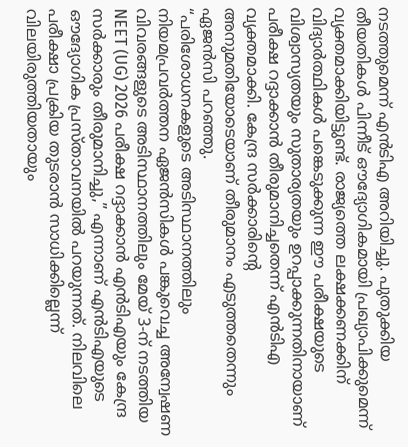നടത്തുമെന്ന് എൻടിഎ അറിയിച്ചു. പുതുക്കിയ തീയതികൾ പിന്നീട് ഔദ്യോഗികമായി പ്രഖ്യാപിക്കുമെന്ന് വ്യക്തമാക്കിയിട്ടുണ്ട്. രാജ്യത്തെ ലക്ഷക്കണക്കിന് വിദ്യാർത്ഥികൾ പങ്കെടുക്കുന്ന ഈ പരീക്ഷയുടെ വിശ്വാസ്യതയും സുതാര്യതയും ഉറപ്പാക്കുന്നതിനായാണ് പരീക്ഷ റദ്ദാക്കാൻ തീരുമാനിച്ചതെന്ന് എൻടിഎ വ്യക്തമാക്കി. കേന്ദ്ര സർക്കാരിന്റെ അനുമതിയോടെയാണ് തീരുമാനം എടുത്തതെന്നും ഏജൻസി പറഞ്ഞു.
“പരിശോധനകളുടെ അടിസ്ഥാനത്തിലും നിയമപ്രവർത്തന ഏജൻസികൾ പങ്കുവെച്ച അന്വേഷണ വിവരങ്ങളുടെ അടിസ്ഥാനത്തിലും മേയ് 3-ന് നടത്തിയ NEET (UG) 2026 പരീക്ഷ റദ്ദാക്കാൻ എൻടിഎയും കേന്ദ്ര സർക്കാരും തീരുമാനിച്ചു,” എന്നാണ് എൻടിഎയുടെ ഔദ്യോഗിക പ്രസ്താവനയിൽ പറയുന്നത്. നിലവിലെ പരീക്ഷാ പ്രക്രിയ തുടരാൻ സാധിക്കില്ലെന്ന് വിലയിരുത്തിയതായും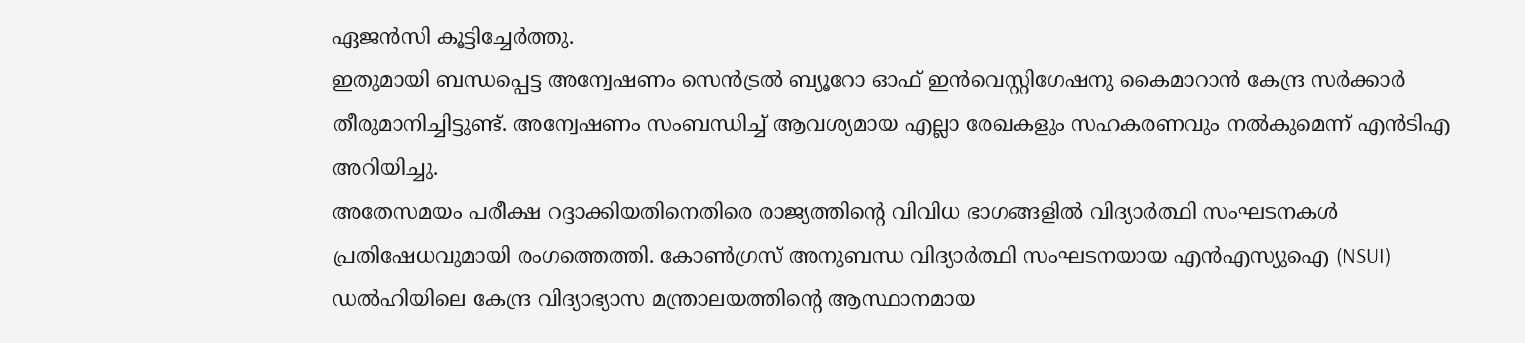ഏജൻസി കൂട്ടിച്ചേർത്തു.
ഇതുമായി ബന്ധപ്പെട്ട അന്വേഷണം സെൻട്രൽ ബ്യൂറോ ഓഫ് ഇൻവെസ്റ്റിഗേഷനു കൈമാറാൻ കേന്ദ്ര സർക്കാർ തീരുമാനിച്ചിട്ടുണ്ട്. അന്വേഷണം സംബന്ധിച്ച് ആവശ്യമായ എല്ലാ രേഖകളും സഹകരണവും നൽകുമെന്ന് എൻടിഎ അറിയിച്ചു.
അതേസമയം പരീക്ഷ റദ്ദാക്കിയതിനെതിരെ രാജ്യത്തിന്റെ വിവിധ ഭാഗങ്ങളിൽ വിദ്യാർത്ഥി സംഘടനകൾ പ്രതിഷേധവുമായി രംഗത്തെത്തി. കോൺഗ്രസ് അനുബന്ധ വിദ്യാർത്ഥി സംഘടനയായ എൻഎസ്യുഐ (NSUI) ഡൽഹിയിലെ കേന്ദ്ര വിദ്യാഭ്യാസ മന്ത്രാലയത്തിന്റെ ആസ്ഥാനമായ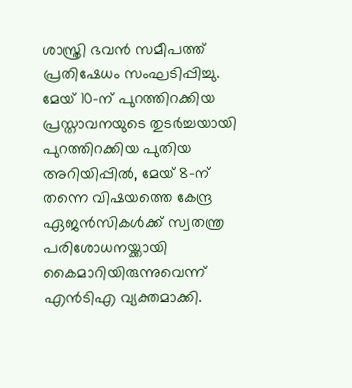ശാസ്ത്രി ഭവൻ സമീപത്ത് പ്രതിഷേധം സംഘടിപ്പിച്ചു.
മേയ് 10-ന് പുറത്തിറക്കിയ പ്രസ്താവനയുടെ തുടർച്ചയായി പുറത്തിറക്കിയ പുതിയ അറിയിപ്പിൽ, മേയ് 8-ന് തന്നെ വിഷയത്തെ കേന്ദ്ര ഏജൻസികൾക്ക് സ്വതന്ത്ര പരിശോധനയ്ക്കായി കൈമാറിയിരുന്നുവെന്ന് എൻടിഎ വ്യക്തമാക്കി.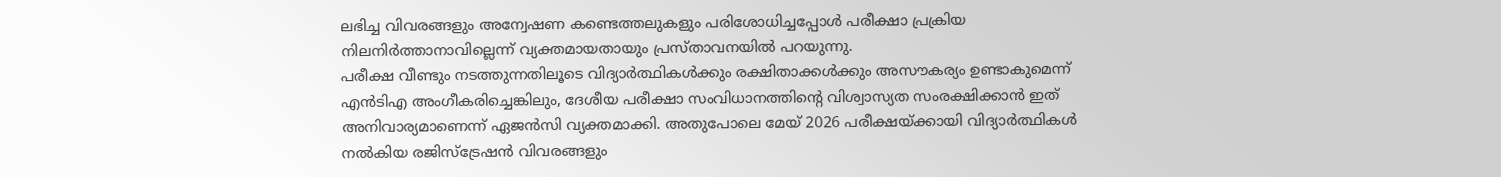ലഭിച്ച വിവരങ്ങളും അന്വേഷണ കണ്ടെത്തലുകളും പരിശോധിച്ചപ്പോൾ പരീക്ഷാ പ്രക്രിയ നിലനിർത്താനാവില്ലെന്ന് വ്യക്തമായതായും പ്രസ്താവനയിൽ പറയുന്നു.
പരീക്ഷ വീണ്ടും നടത്തുന്നതിലൂടെ വിദ്യാർത്ഥികൾക്കും രക്ഷിതാക്കൾക്കും അസൗകര്യം ഉണ്ടാകുമെന്ന് എൻടിഎ അംഗീകരിച്ചെങ്കിലും, ദേശീയ പരീക്ഷാ സംവിധാനത്തിന്റെ വിശ്വാസ്യത സംരക്ഷിക്കാൻ ഇത് അനിവാര്യമാണെന്ന് ഏജൻസി വ്യക്തമാക്കി. അതുപോലെ മേയ് 2026 പരീക്ഷയ്ക്കായി വിദ്യാർത്ഥികൾ നൽകിയ രജിസ്ട്രേഷൻ വിവരങ്ങളും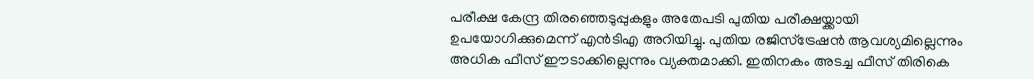പരീക്ഷ കേന്ദ്ര തിരഞ്ഞെടുപ്പുകളും അതേപടി പുതിയ പരീക്ഷയ്ക്കായി ഉപയോഗിക്കുമെന്ന് എൻടിഎ അറിയിച്ചു. പുതിയ രജിസ്ട്രേഷൻ ആവശ്യമില്ലെന്നും അധിക ഫീസ് ഈടാക്കില്ലെന്നും വ്യക്തമാക്കി. ഇതിനകം അടച്ച ഫീസ് തിരികെ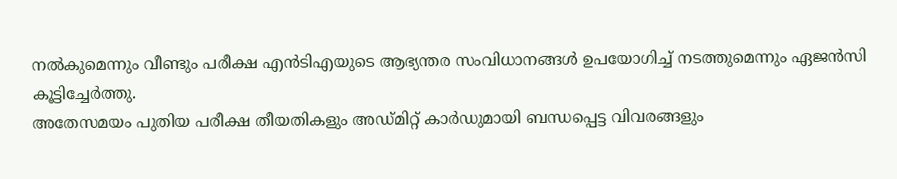നൽകുമെന്നും വീണ്ടും പരീക്ഷ എൻടിഎയുടെ ആഭ്യന്തര സംവിധാനങ്ങൾ ഉപയോഗിച്ച് നടത്തുമെന്നും ഏജൻസി കൂട്ടിച്ചേർത്തു.
അതേസമയം പുതിയ പരീക്ഷ തീയതികളും അഡ്മിറ്റ് കാർഡുമായി ബന്ധപ്പെട്ട വിവരങ്ങളും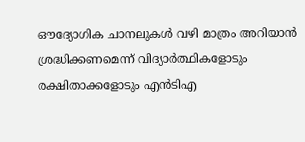ഔദ്യോഗിക ചാനലുകൾ വഴി മാത്രം അറിയാൻ ശ്രദ്ധിക്കണമെന്ന് വിദ്യാർത്ഥികളോടും രക്ഷിതാക്കളോടും എൻടിഎ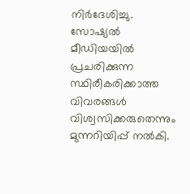നിർദേശിച്ചു. സോഷ്യൽ മീഡിയയിൽ പ്രചരിക്കുന്ന സ്ഥിരീകരിക്കാത്ത വിവരങ്ങൾ വിശ്വസിക്കരുതെന്നും മുന്നറിയിപ്പ് നൽകി.